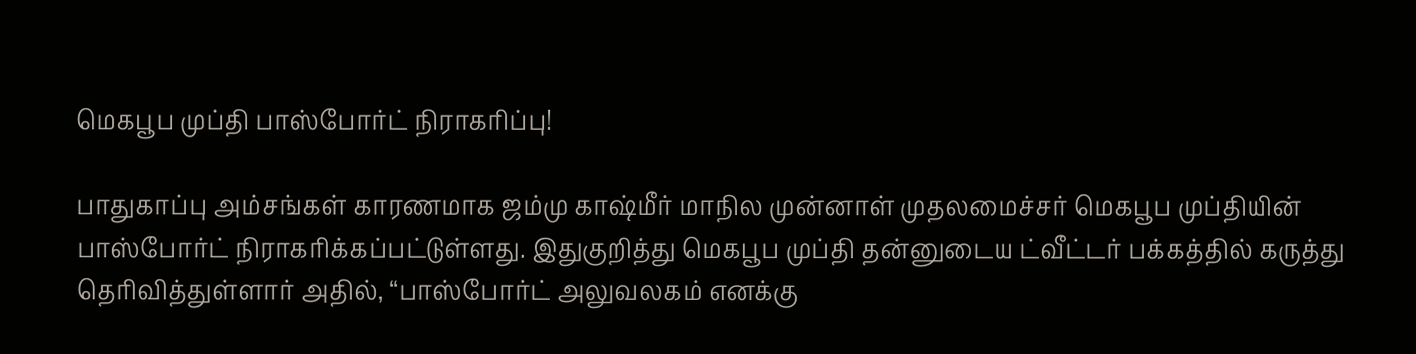மெகபூப முப்தி பாஸ்போர்ட் நிராகரிப்பு!

பாதுகாப்பு அம்சங்கள் காரணமாக ஜம்மு காஷ்மீர் மாநில முன்னாள் முதலமைச்சர் மெகபூப முப்தியின் பாஸ்போர்ட் நிராகரிக்கப்பட்டுள்ளது. இதுகுறித்து மெகபூப முப்தி தன்னுடைய ட்வீட்டர் பக்கத்தில் கருத்து தெரிவித்துள்ளார் அதில், “பாஸ்போர்ட் அலுவலகம் எனக்கு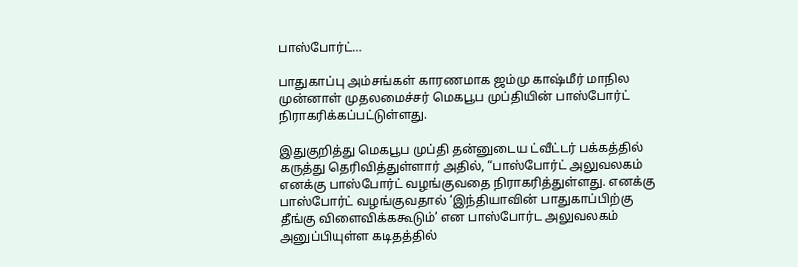பாஸ்போர்ட்…

பாதுகாப்பு அம்சங்கள் காரணமாக ஜம்மு காஷ்மீர் மாநில முன்னாள் முதலமைச்சர் மெகபூப முப்தியின் பாஸ்போர்ட் நிராகரிக்கப்பட்டுள்ளது.

இதுகுறித்து மெகபூப முப்தி தன்னுடைய ட்வீட்டர் பக்கத்தில் கருத்து தெரிவித்துள்ளார் அதில், “பாஸ்போர்ட் அலுவலகம் எனக்கு பாஸ்போர்ட் வழங்குவதை நிராகரித்துள்ளது. எனக்கு பாஸ்போர்ட் வழங்குவதால் ‘இந்தியாவின் பாதுகாப்பிற்கு தீங்கு விளைவிக்ககூடும்’ என பாஸ்போர்ட அலுவலகம் அனுப்பியுள்ள கடிதத்தில்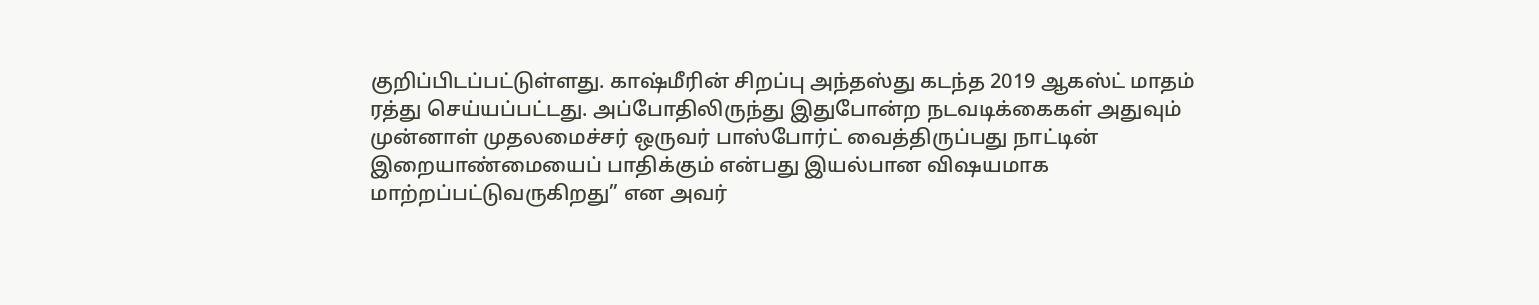குறிப்பிடப்பட்டுள்ளது. காஷ்மீரின் சிறப்பு அந்தஸ்து கடந்த 2019 ஆகஸ்ட் மாதம் ரத்து செய்யப்பட்டது. அப்போதிலிருந்து இதுபோன்ற நடவடிக்கைகள் அதுவும் முன்னாள் முதலமைச்சர் ஒருவர் பாஸ்போர்ட் வைத்திருப்பது நாட்டின் இறையாண்மையைப் பாதிக்கும் என்பது இயல்பான விஷயமாக மாற்றப்பட்டுவருகிறது” என அவர்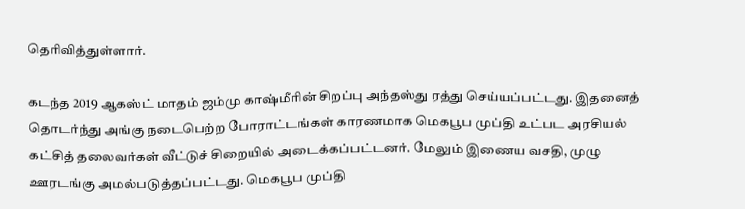தெரிவித்துள்ளார்.

கடந்த 2019 ஆகஸ்ட் மாதம் ஜம்மு காஷ்மீரின் சிறப்பு அந்தஸ்து ரத்து செய்யப்பட்டது. இதனைத் தொடர்ந்து அங்கு நடைபெற்ற போராட்டங்கள் காரணமாக மெகபூப முப்தி உட்பட அரசியல் கட்சித் தலைவர்கள் வீட்டுச் சிறையில் அடைக்கப்பட்டனர். மேலும் இணைய வசதி, முழு ஊரடங்கு அமல்படுத்தப்பட்டது. மெகபூப முப்தி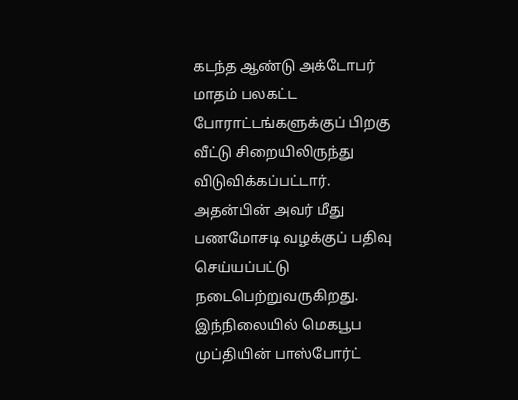கடந்த ஆண்டு அக்டோபர் மாதம் பலகட்ட போராட்டங்களுக்குப் பிறகு வீட்டு சிறையிலிருந்து விடுவிக்கப்பட்டார். அதன்பின் அவர் மீது பணமோசடி வழக்குப் பதிவு செய்யப்பட்டு நடைபெற்றுவருகிறது. இந்நிலையில் மெகபூப முப்தியின் பாஸ்போர்ட்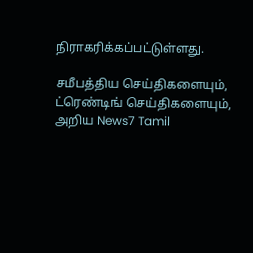நிராகரிக்கப்பட்டுள்ளது.

சமீபத்திய செய்திகளையும், ட்ரெண்டிங் செய்திகளையும், அறிய News7 Tamil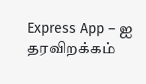Express App – ஐ தரவிறக்கம்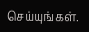செய்யுங்கள்.